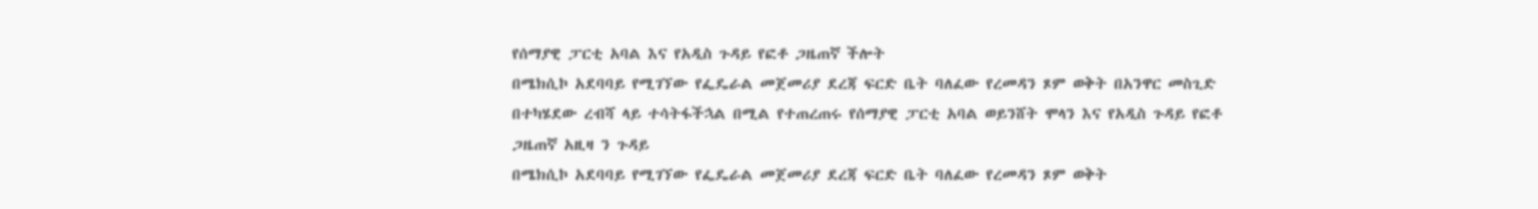የሰማያዊ ፓርቲ አባል እና የአዲስ ጉዳይ የፎቶ ጋዜጠኛ ችሎት
በሜክሲኮ አደባባይ የሚገኘው የፌዴራል መጀመሪያ ደረጃ ፍርድ ቤት ባለፈው የረመዳን ጾም ወቅት በአንዋር መስጊድ በተካሄደው ረብሻ ላይ ተሳትፋችኋል በሚል የተጠረጠሩ የሰማያዊ ፓርቲ አባል ወይንሸት ሞላን እና የአዲስ ጉዳይ የፎቶ ጋዜጠኛ አዚዛ ን ጉዳይ
በሜክሲኮ አደባባይ የሚገኘው የፌዴራል መጀመሪያ ደረጃ ፍርድ ቤት ባለፈው የረመዳን ጾም ወቅት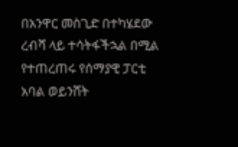በአንዋር መስጊድ በተካሄደው ረብሻ ላይ ተሳትፋችኋል በሚል የተጠረጠሩ የሰማያዊ ፓርቲ አባል ወይንሸት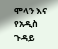ሞላን እና የአዲስ ጉዳይ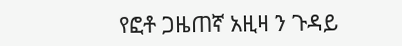የፎቶ ጋዜጠኛ አዚዛ ን ጉዳይ